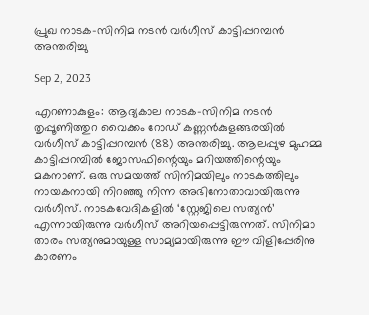പ്രുഖ നാടക-സിനിമ നടൻ വർഗീസ് കാട്ടിപ്പറമ്പൻ അന്തരിച്ചു

Sep 2, 2023

എറണാകുളം: ആദ്യകാല നാടക-സിനിമ നടൻ തൃപ്പൂണിത്തുറ വൈക്കം റോഡ് കണ്ണൻകുളങ്ങരയിൽ വർഗീസ് കാട്ടിപ്പറമ്പൻ (88) അന്തരിച്ചു. ആലപ്പുഴ മുഹമ്മ കാട്ടിപ്പറമ്പിൽ ജോസഫിന്റെയും മറിയത്തിന്റെയും മകനാണ്. ഒരു സമയത്ത് സിനിമയിലും നാടകത്തിലും നായകനായി നിറഞ്ഞു നിന്ന അഭിനോതാവായിരുന്നു വർഗീസ്. നാടകവേദികളിൽ ‘സ്റ്റേജിലെ സത്യൻ’ എന്നായിരുന്നു വർഗീസ് അറിയപ്പെട്ടിരുന്നത്. സിനിമാ താരം സത്യനുമായുള്ള സാമ്യമായിരുന്നു ഈ വിളിപ്പേരിനു കാരണം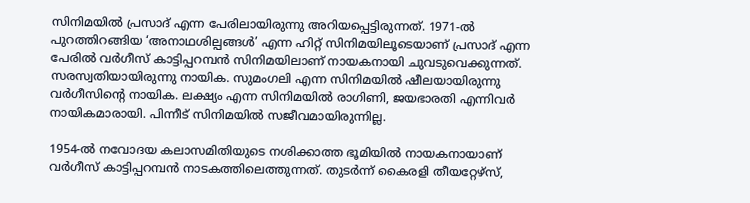സിനിമയിൽ പ്രസാദ് എന്ന പേരിലായിരുന്നു അറിയപ്പെട്ടിരുന്നത്. 1971-ൽ പുറത്തിറങ്ങിയ ‘അനാഥശില്പങ്ങൾ’ എന്ന ഹിറ്റ് സിനിമയിലൂടെയാണ് പ്രസാദ് എന്ന പേരിൽ വർഗീസ് കാട്ടിപ്പറമ്പൻ സിനിമയിലാണ് നായകനായി ചുവടുവെക്കുന്നത്. സരസ്വതിയായിരുന്നു നായിക. സുമംഗലി എന്ന സിനിമയിൽ ഷീലയായിരുന്നു വർഗീസിന്റെ നായിക. ലക്ഷ്യം എന്ന സിനിമയിൽ രാഗിണി, ജയഭാരതി എന്നിവർ നായികമാരായി. പിന്നീട് സിനിമയിൽ സജീവമായിരുന്നില്ല.

1954-ൽ നവോദയ കലാസമിതിയുടെ നശിക്കാത്ത ഭൂമിയിൽ നായകനായാണ് വർഗീസ് കാട്ടിപ്പറമ്പൻ നാടകത്തിലെത്തുന്നത്. തുടർന്ന് കൈരളി തീയറ്റേഴ്സ്,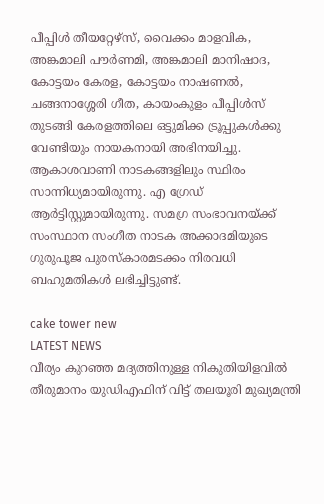പീപ്പിൾ തീയറ്റേഴ്സ്, വൈക്കം മാളവിക, അങ്കമാലി പൗർണമി, അങ്കമാലി മാനിഷാദ, കോട്ടയം കേരള, കോട്ടയം നാഷണൽ, ചങ്ങനാശ്ശേരി ഗീത, കായംകുളം പീപ്പിൾസ് തുടങ്ങി കേരളത്തിലെ ഒട്ടുമിക്ക ട്രൂപ്പുകൾക്കു വേണ്ടിയും നായകനായി അഭിനയിച്ചു. ആകാശവാണി നാടകങ്ങളിലും സ്ഥിരം സാന്നിധ്യമായിരുന്നു. എ ഗ്രേഡ് ആർട്ടിസ്റ്റുമായിരുന്നു. സമഗ്ര സംഭാവനയ്‌ക്ക് സംസ്ഥാന സംഗീത നാടക അക്കാദമിയുടെ ഗുരുപൂജ പുരസ്കാരമടക്കം നിരവധി ബഹുമതികൾ ലഭിച്ചിട്ടുണ്ട്.

cake tower new
LATEST NEWS
വീര്യം കുറഞ്ഞ മദ്യത്തിനുള്ള നികുതിയിളവില്‍  തീരുമാനം യുഡിഎഫിന് വിട്ട് തലയൂരി മുഖ്യമന്ത്രി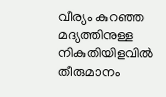വീര്യം കുറഞ്ഞ മദ്യത്തിനുള്ള നികുതിയിളവില്‍ തീരുമാനം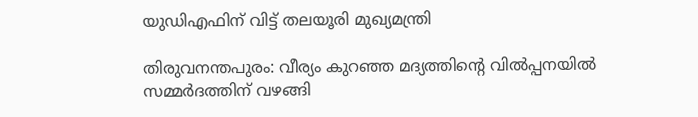യുഡിഎഫിന് വിട്ട് തലയൂരി മുഖ്യമന്ത്രി

തിരുവനന്തപുരം: വീര്യം കുറഞ്ഞ മദ്യത്തിന്റെ വിൽപ്പനയിൽ സമ്മർദത്തിന് വഴങ്ങി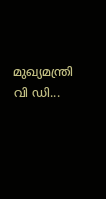മുഖ്യമന്ത്രി വി ഡി...